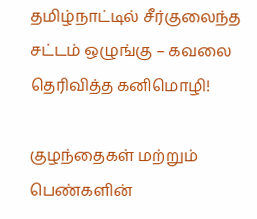தமிழ்நாட்டில் சீர்குலைந்த சட்டம் ஒழுங்கு – கவலை தெரிவித்த கனிமொழி!

குழந்தைகள் மற்றும் பெண்களின்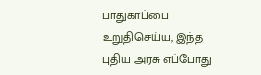பாதுகாப்பை உறுதிசெய்ய, இந்த புதிய அரசு எப்போது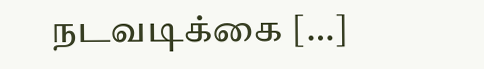நடவடிக்கை […]